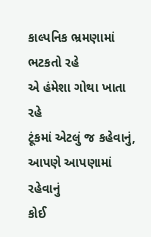કાલ્પનિક ભ્રમણામાં
ભટકતો રહે
એ હંમેશા ગોથા ખાતા રહે
ટૂંકમાં એટલું જ કહેવાનું, આપણે આપણામાં રહેવાનું
કોઈ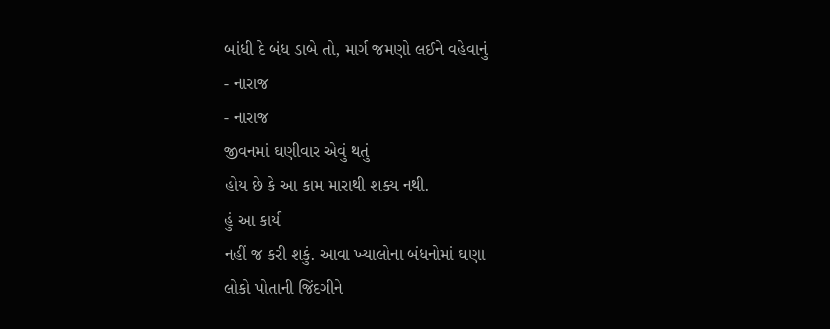બાંધી દે બંધ ડાબે તો, માર્ગ જમણો લઈને વહેવાનું
- નારાજ
- નારાજ
જીવનમાં ઘણીવાર એવું થતું
હોય છે કે આ કામ મારાથી શક્ય નથી.
હું આ કાર્ય
નહીં જ કરી શકું. આવા ખ્યાલોના બંધનોમાં ઘણા
લોકો પોતાની જિંદગીને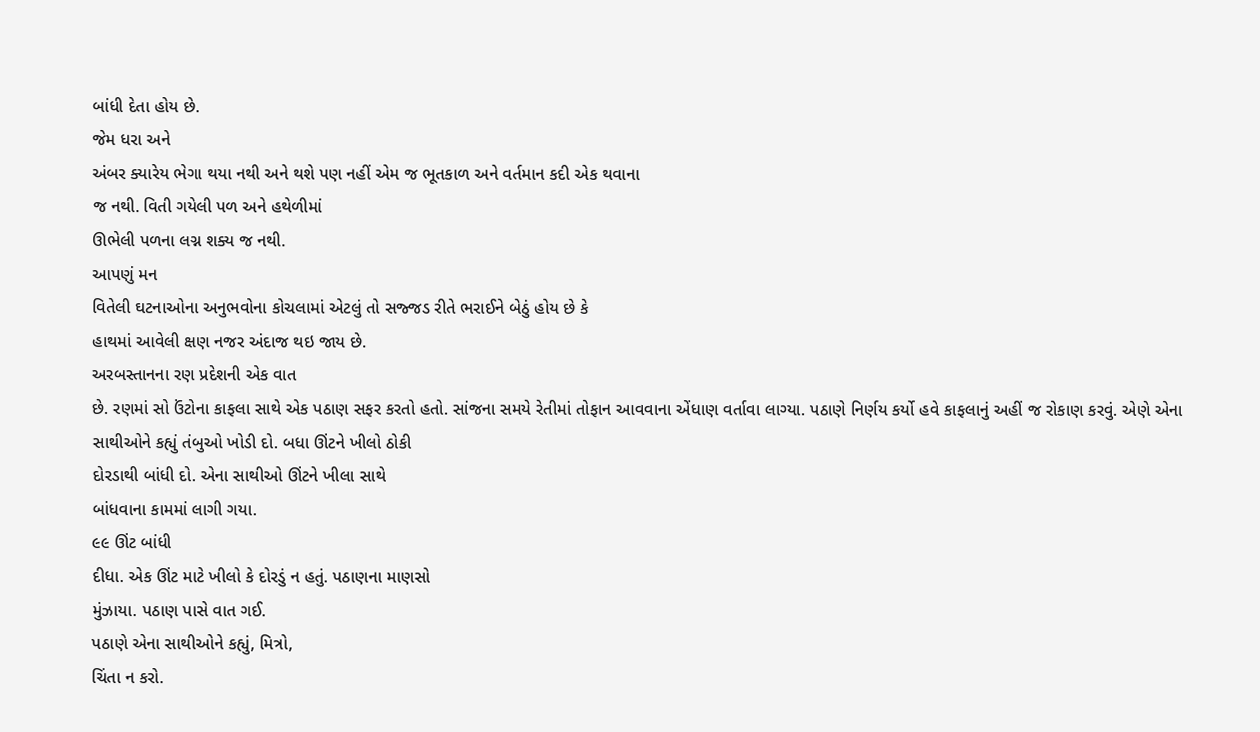બાંધી દેતા હોય છે.
જેમ ધરા અને
અંબર ક્યારેય ભેગા થયા નથી અને થશે પણ નહીં એમ જ ભૂતકાળ અને વર્તમાન કદી એક થવાના
જ નથી. વિતી ગયેલી પળ અને હથેળીમાં
ઊભેલી પળના લગ્ન શક્ય જ નથી.
આપણું મન
વિતેલી ઘટનાઓના અનુભવોના કોચલામાં એટલું તો સજ્જડ રીતે ભરાઈને બેઠું હોય છે કે
હાથમાં આવેલી ક્ષણ નજર અંદાજ થઇ જાય છે.
અરબસ્તાનના રણ પ્રદેશની એક વાત
છે. રણમાં સો ઉંટોના કાફલા સાથે એક પઠાણ સફર કરતો હતો. સાંજના સમયે રેતીમાં તોફાન આવવાના એંધાણ વર્તાવા લાગ્યા. પઠાણે નિર્ણય કર્યો હવે કાફલાનું અહીં જ રોકાણ કરવું. એણે એના સાથીઓને કહ્યું તંબુઓ ખોડી દો. બધા ઊંટને ખીલો ઠોકી
દોરડાથી બાંધી દો. એના સાથીઓ ઊંટને ખીલા સાથે
બાંધવાના કામમાં લાગી ગયા.
૯૯ ઊંટ બાંધી
દીધા. એક ઊંટ માટે ખીલો કે દોરડું ન હતું. પઠાણના માણસો
મુંઝાયા. પઠાણ પાસે વાત ગઈ.
પઠાણે એના સાથીઓને કહ્યું, મિત્રો,
ચિંતા ન કરો.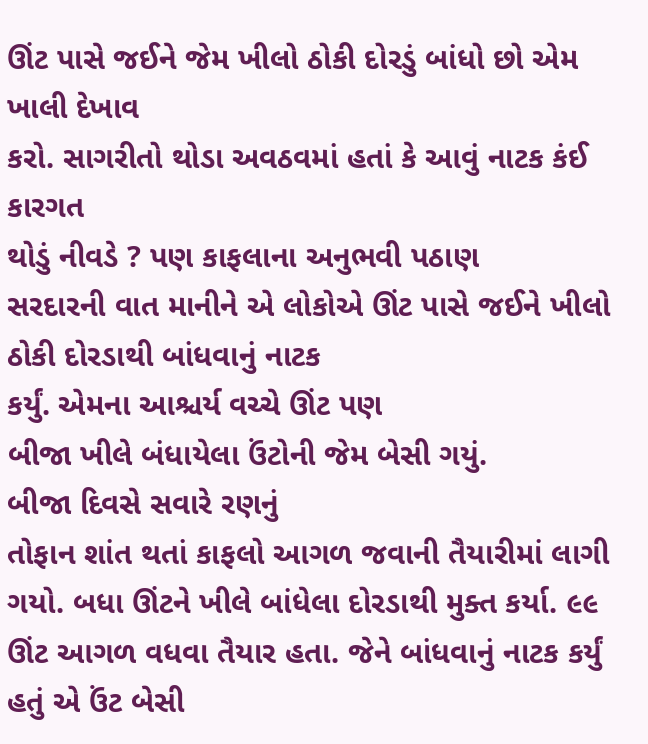ઊંટ પાસે જઈને જેમ ખીલો ઠોકી દોરડું બાંધો છો એમ ખાલી દેખાવ
કરો. સાગરીતો થોડા અવઠવમાં હતાં કે આવું નાટક કંઈ કારગત
થોડું નીવડે ? પણ કાફલાના અનુભવી પઠાણ
સરદારની વાત માનીને એ લોકોએ ઊંટ પાસે જઈને ખીલો ઠોકી દોરડાથી બાંધવાનું નાટક
કર્યું. એમના આશ્ચર્ય વચ્ચે ઊંટ પણ
બીજા ખીલે બંધાયેલા ઉંટોની જેમ બેસી ગયું.
બીજા દિવસે સવારે રણનું
તોફાન શાંત થતાં કાફલો આગળ જવાની તૈયારીમાં લાગી ગયો. બધા ઊંટને ખીલે બાંધેલા દોરડાથી મુક્ત કર્યા. ૯૯ ઊંટ આગળ વધવા તૈયાર હતા. જેને બાંધવાનું નાટક કર્યું હતું એ ઉંટ બેસી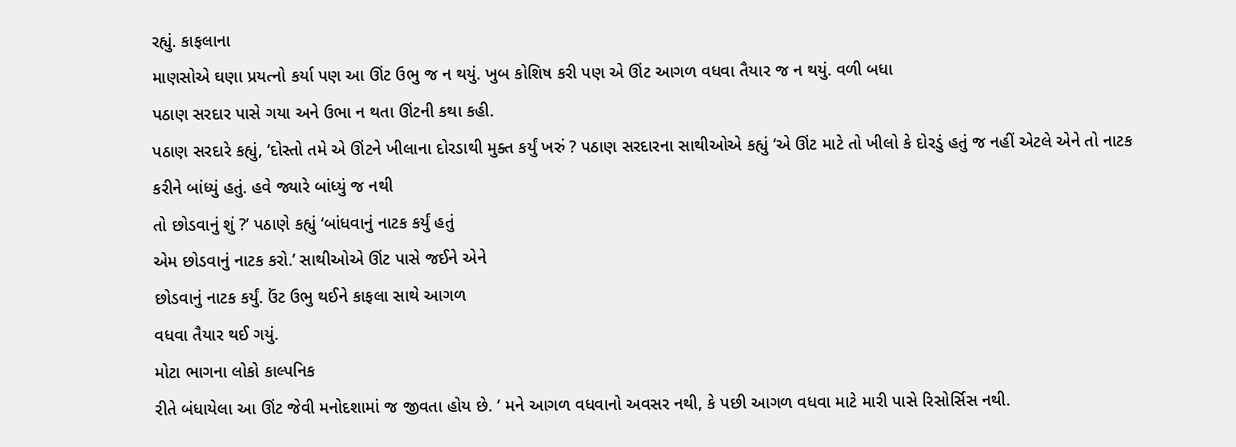રહ્યું. કાફલાના
માણસોએ ઘણા પ્રયત્નો કર્યા પણ આ ઊંટ ઉભુ જ ન થયું. ખુબ કોશિષ કરી પણ એ ઊંટ આગળ વધવા તૈયાર જ ન થયું. વળી બધા
પઠાણ સરદાર પાસે ગયા અને ઉભા ન થતા ઊંટની કથા કહી.
પઠાણ સરદારે કહ્યું, ‘દોસ્તો તમે એ ઊંટને ખીલાના દોરડાથી મુક્ત કર્યું ખરું ? પઠાણ સરદારના સાથીઓએ કહ્યું ‘એ ઊંટ માટે તો ખીલો કે દોરડું હતું જ નહીં એટલે એને તો નાટક
કરીને બાંધ્યું હતું. હવે જ્યારે બાંધ્યું જ નથી
તો છોડવાનું શું ?’ પઠાણે કહ્યું ‘બાંધવાનું નાટક કર્યું હતું
એમ છોડવાનું નાટક કરો.’ સાથીઓએ ઊંટ પાસે જઈને એને
છોડવાનું નાટક કર્યું. ઉંટ ઉભુ થઈને કાફલા સાથે આગળ
વધવા તૈયાર થઈ ગયું.
મોટા ભાગના લોકો કાલ્પનિક
રીતે બંધાયેલા આ ઊંટ જેવી મનોદશામાં જ જીવતા હોય છે. ‘ મને આગળ વધવાનો અવસર નથી, કે પછી આગળ વધવા માટે મારી પાસે રિસોર્સિસ નથી.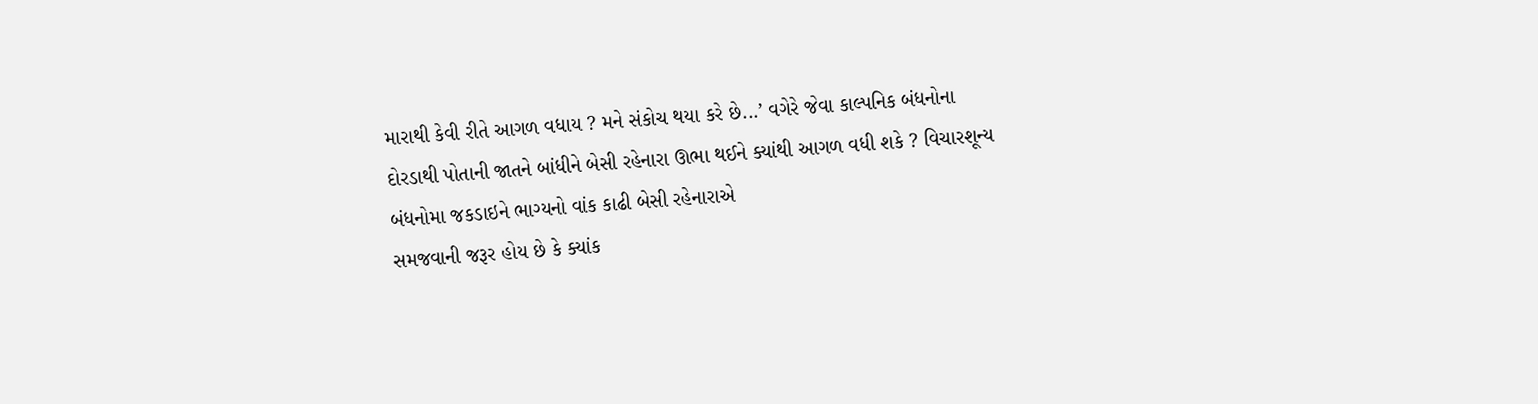મારાથી કેવી રીતે આગળ વધાય ? મને સંકોચ થયા કરે છે...’ વગેરે જેવા કાલ્પનિક બંધનોના
દોરડાથી પોતાની જાતને બાંધીને બેસી રહેનારા ઊભા થઈને ક્યાંથી આગળ વધી શકે ? વિચારશૂન્ય બંધનોમા જકડાઇને ભાગ્યનો વાંક કાઢી બેસી રહેનારાએ
સમજવાની જરૂર હોય છે કે ક્યાંક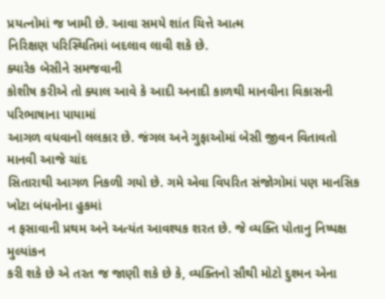પ્રયત્નોમાં જ ખામી છે. આવા સમયે શાંત ચિત્તે આત્મ
નિરિક્ષણ પરિસ્થિતિમાં બદલાવ લાવી શકે છે.
ક્યારેક બેસીને સમજવાની
કોશીષ કરીએ તો ક્યાલ આવે કે આદી અનાદી કાળથી માનવીના વિકાસની પરિભાષાના પાયામાં
આગળ વધવાનો લલકાર છે. જંગલ અને ગુફાઓમાં બેસી જીવન વિતાવતો માનવી આજે ચાંદ
સિતારાથી આગળ નિકળી ગયો છે. ગમે એવા વિપરિત સંજોગોમાં પણ માનસિક ખોટા બંધનોના હુકમાં
ન ફસાવાની પ્રથમ અને અત્યંત આવશ્યક શરત છે. જે વ્યક્તિ પોતાનુ નિષ્પક્ષ મુલ્યાંકન
કરી શકે છે એ તરત જ જાણી શકે છે કે, વ્યક્તિનો સૌથી મોટો દુશ્મન એના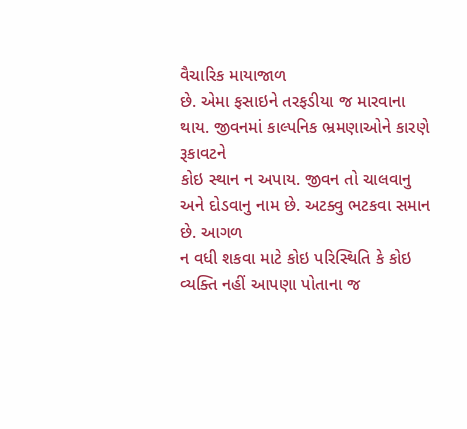વૈચારિક માયાજાળ
છે. એમા ફસાઇને તરફડીયા જ મારવાના થાય. જીવનમાં કાલ્પનિક ભ્રમણાઓને કારણે રૂકાવટને
કોઇ સ્થાન ન અપાય. જીવન તો ચાલવાનુ અને દોડવાનુ નામ છે. અટક્વુ ભટકવા સમાન છે. આગળ
ન વધી શકવા માટે કોઇ પરિસ્થિતિ કે કોઇ વ્યક્તિ નહીં આપણા પોતાના જ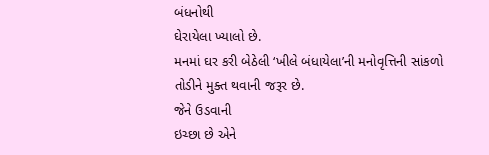બંધનોથી
ઘેરાયેલા ખ્યાલો છે.
મનમાં ઘર કરી બેઠેલી ‘ખીલે બંધાયેલા’ની મનોવૃત્તિની સાંકળો
તોડીને મુક્ત થવાની જરૂર છે.
જેને ઉડવાની
ઇચ્છા છે એને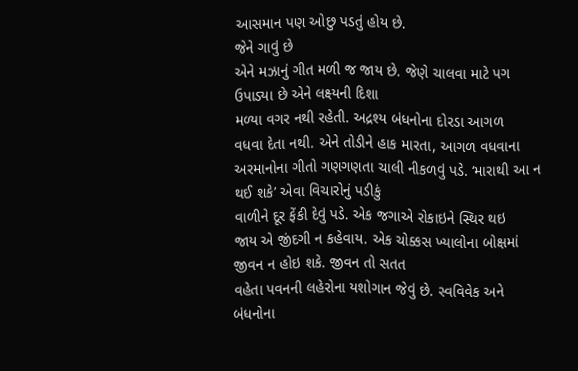આસમાન પણ ઓછુ પડતું હોય છે.
જેને ગાવું છે
એને મઝાનું ગીત મળી જ જાય છે. જેણે ચાલવા માટે પગ ઉપાડ્યા છે એને લક્ષ્યની દિશા
મળ્યા વગર નથી રહેતી. અદ્રશ્ય બંધનોના દોરડા આગળ
વધવા દેતા નથી. એને તોડીને હાક મારતા, આગળ વધવાના અરમાનોના ગીતો ગણગણતા ચાલી નીકળવું પડે. ‘મારાથી આ ન થઈ શકે’ એવા વિચારોનું પડીકું
વાળીને દૂર ફેંકી દેવું પડે. એક જગાએ રોકાઇને સ્થિર થઇ
જાય એ જીંદગી ન કહેવાય. એક ચોક્કસ ખ્યાલોના બોક્ષમાં જીવન ન હોઇ શકે. જીવન તો સતત
વહેતા પવનની લહેરોના યશોગાન જેવું છે. સ્વવિવેક અને બંધનોના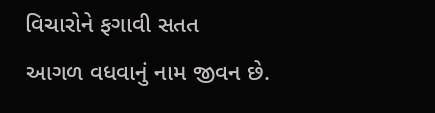વિચારોને ફગાવી સતત
આગળ વધવાનું નામ જીવન છે.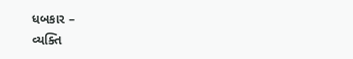ધબકાર –
વ્યક્તિ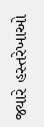જ્યારે હસ્તરેખાઓ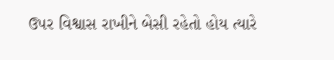ઉપર વિશ્વાસ રાખીને બેસી રહેતો હોય ત્યારે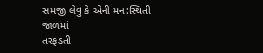સમજી લેવુ કે એની મન:સ્થિતી જાળમાં
તરફડતી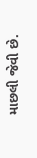માછલી જેવી છે.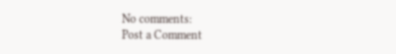No comments:
Post a Comment